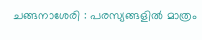ചങ്ങനാശേരി : പരസ്യങ്ങളിൽ മാത്രം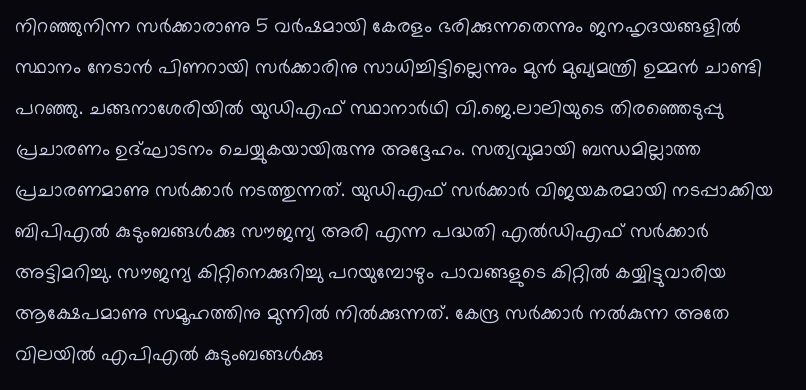നിറഞ്ഞുനിന്ന സർക്കാരാണു 5 വർഷമായി കേരളം ഭരിക്കുന്നതെന്നും ജനഹൃദയങ്ങളിൽ സ്ഥാനം നേടാൻ പിണറായി സർക്കാരിനു സാധിച്ചിട്ടില്ലെന്നും മുൻ മുഖ്യമന്ത്രി ഉമ്മൻ ചാണ്ടി പറഞ്ഞു. ചങ്ങനാശേരിയിൽ യുഡിഎഫ് സ്ഥാനാർഥി വി.ജെ.ലാലിയുടെ തിരഞ്ഞെടുപ്പു പ്രചാരണം ഉദ്ഘാടനം ചെയ്യുകയായിരുന്നു അദ്ദേഹം. സത്യവുമായി ബന്ധമില്ലാത്ത പ്രചാരണമാണു സർക്കാർ നടത്തുന്നത്. യുഡിഎഫ് സർക്കാർ വിജയകരമായി നടപ്പാക്കിയ ബിപിഎൽ കുടുംബങ്ങൾക്കു സൗജന്യ അരി എന്ന പദ്ധതി എൽഡിഎഫ് സർക്കാർ അട്ടിമറിച്ചു. സൗജന്യ കിറ്റിനെക്കുറിച്ചു പറയുമ്പോഴും പാവങ്ങളുടെ കിറ്റിൽ കയ്യിട്ടുവാരിയ ആക്ഷേപമാണു സമൂഹത്തിനു മുന്നിൽ നിൽക്കുന്നത്. കേന്ദ്ര സർക്കാർ നൽകുന്ന അതേ വിലയിൽ എപിഎൽ കുടുംബങ്ങൾക്കു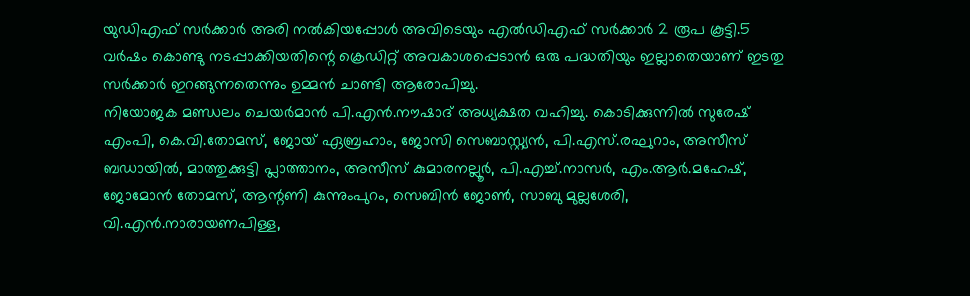യുഡിഎഫ് സർക്കാർ അരി നൽകിയപ്പോൾ അവിടെയും എൽഡിഎഫ് സർക്കാർ 2 രൂപ കൂട്ടി.5 വർഷം കൊണ്ടു നടപ്പാക്കിയതിന്റെ ക്രെഡിറ്റ് അവകാശപ്പെടാൻ ഒരു പദ്ധതിയും ഇല്ലാതെയാണ് ഇടതു സർക്കാർ ഇറങ്ങുന്നതെന്നും ഉമ്മൻ ചാണ്ടി ആരോപിച്ചു.
നിയോജക മണ്ഡലം ചെയർമാൻ പി.എൻ.നൗഷാദ് അധ്യക്ഷത വഹിച്ചു. കൊടിക്കുന്നിൽ സുരേഷ് എംപി, കെ.വി.തോമസ്, ജോയ് ഏബ്രഹാം, ജോസി സെബാസ്റ്റ്യൻ, പി.എസ്.രഘുറാം, അസീസ് ബഡായിൽ, മാത്തുക്കുട്ടി പ്ലാത്താനം, അസീസ് കുമാരനല്ലൂർ, പി.എച്ച്.നാസർ, എം.ആർ.മഹേഷ്, ജോമോൻ തോമസ്, ആന്റണി കുന്നുംപുറം, സെബിൻ ജോൺ, സാബു മുല്ലശേരി, വി.എൻ.നാരായണപിള്ള,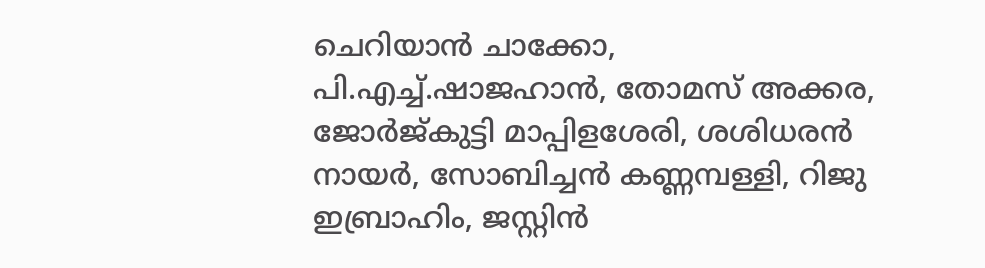ചെറിയാൻ ചാക്കോ, പി.എച്ച്.ഷാജഹാൻ, തോമസ് അക്കര, ജോർജ്കുട്ടി മാപ്പിളശേരി, ശശിധരൻ നായർ, സോബിച്ചൻ കണ്ണമ്പള്ളി, റിജു ഇബ്രാഹിം, ജസ്റ്റിൻ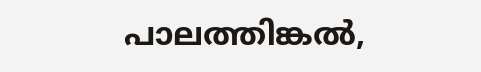പാലത്തിങ്കൽ,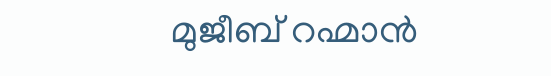മുജീബ് റഹ്മാൻ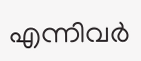എന്നിവർ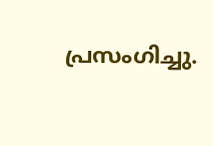പ്രസംഗിച്ചു.